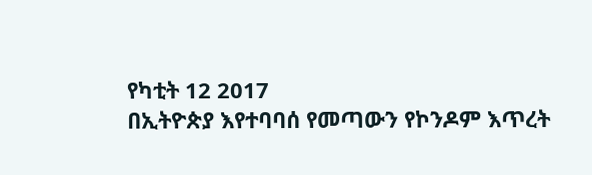የካቲት 12 2017
በኢትዮጵያ እየተባባሰ የመጣውን የኮንዶም እጥረት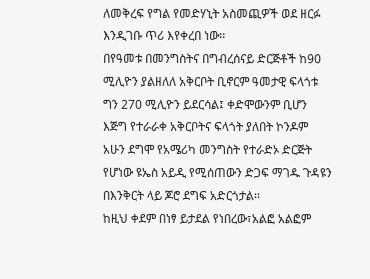ለመቅረፍ የግል የመድሃኒት አስመጪዎች ወደ ዘርፉ እንዲገቡ ጥሪ እየቀረበ ነው፡፡
በየዓመቱ በመንግስትና በግብረሰናይ ድርጅቶች ከ90 ሚሊዮን ያልዘለለ አቅርቦት ቢኖርም ዓመታዊ ፍላጎቱ ግን 270 ሚሊዮን ይደርሳል፤ ቀድሞውንም ቢሆን እጅግ የተራራቀ አቅርቦትና ፍላጎት ያለበት ኮንዶም አሁን ደግሞ የአሜሪካ መንግስት የተራድኦ ድርጅት የሆነው ዩኤስ አይዲ የሚሰጠውን ድጋፍ ማገዱ ጉዳዩን በእንቅርት ላይ ጆሮ ደግፍ አድርጎታል፡፡
ከዚህ ቀደም በነፃ ይታደል የነበረው፣አልፎ አልፎም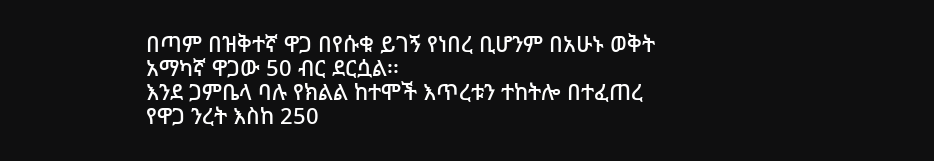በጣም በዝቅተኛ ዋጋ በየሱቁ ይገኝ የነበረ ቢሆንም በአሁኑ ወቅት አማካኛ ዋጋው 50 ብር ደርሷል፡፡
እንደ ጋምቤላ ባሉ የክልል ከተሞች እጥረቱን ተከትሎ በተፈጠረ የዋጋ ንረት እስከ 250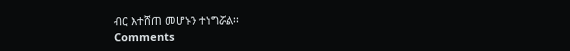ብር እተሸጠ መሆኑን ተነግሯል፡፡
Comments